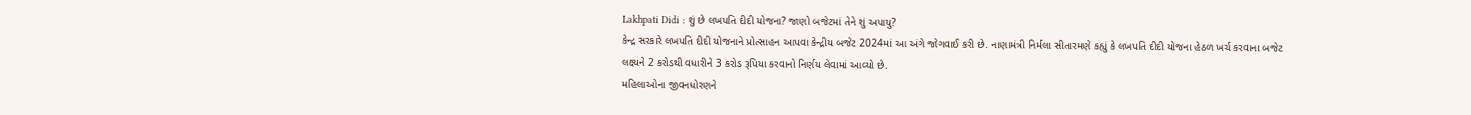Lakhpati Didi : શું છે લખપતિ દીદી યોજના? જાણો બજેટમાં તેને શું અપાયુ?
કેન્દ્ર સરકારે લખપતિ દીદી યોજનાને પ્રોત્સાહન આપવા કેન્દ્રીય બજેટ 2024માં આ અંગે જોગવાઈ કરી છે. નાણામંત્રી નિર્મલા સીતારમણે કહ્યું કે લખપતિ દીદી યોજના હેઠળ ખર્ચ કરવાના બજેટ લક્ષ્યને 2 કરોડથી વધારીને 3 કરોડ રૂપિયા કરવાનો નિર્ણય લેવામાં આવ્યો છે.
મહિલાઓના જીવનધોરણને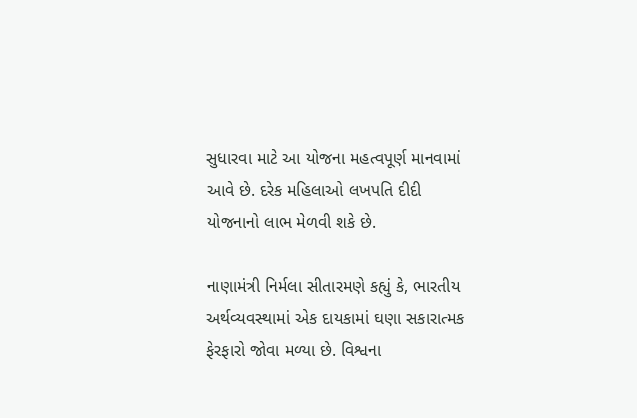સુધારવા માટે આ યોજના મહત્વપૂર્ણ માનવામાં આવે છે. દરેક મહિલાઓ લખપતિ દીદી યોજનાનો લાભ મેળવી શકે છે.

નાણામંત્રી નિર્મલા સીતારમણે કહ્યું કે, ભારતીય અર્થવ્યવસ્થામાં એક દાયકામાં ઘણા સકારાત્મક ફેરફારો જોવા મળ્યા છે. વિશ્વના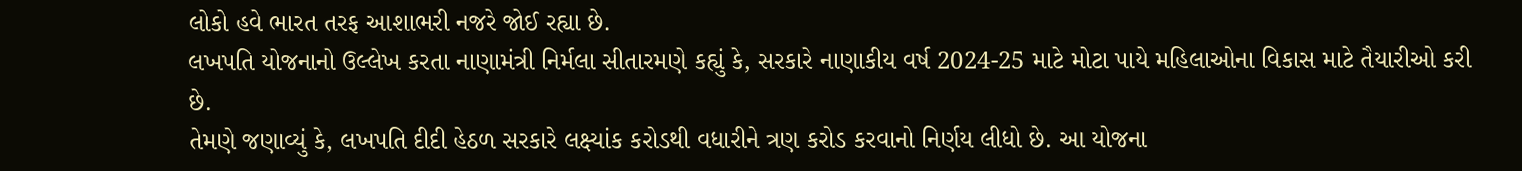લોકો હવે ભારત તરફ આશાભરી નજરે જોઈ રહ્યા છે.
લખપતિ યોજનાનો ઉલ્લેખ કરતા નાણામંત્રી નિર્મલા સીતારમણે કહ્યું કે, સરકારે નાણાકીય વર્ષ 2024-25 માટે મોટા પાયે મહિલાઓના વિકાસ માટે તૈયારીઓ કરી છે.
તેમણે જણાવ્યું કે, લખપતિ દીદી હેઠળ સરકારે લક્ષ્યાંક કરોડથી વધારીને ત્રણ કરોડ કરવાનો નિર્ણય લીધો છે. આ યોજના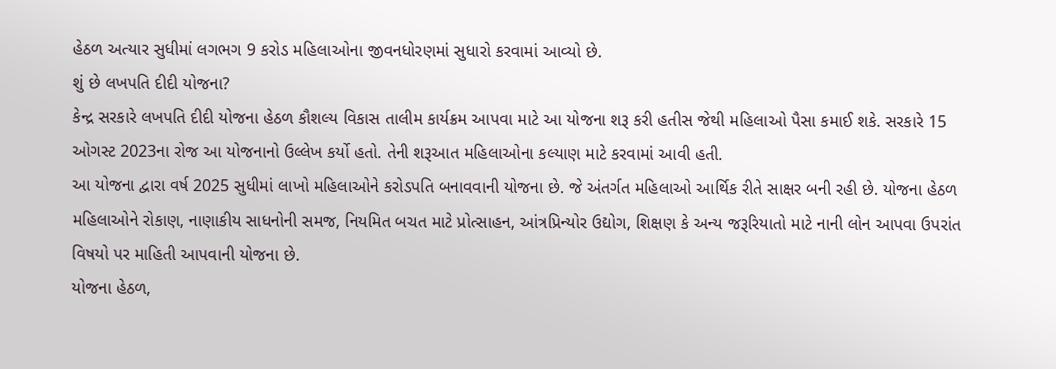હેઠળ અત્યાર સુધીમાં લગભગ 9 કરોડ મહિલાઓના જીવનધોરણમાં સુધારો કરવામાં આવ્યો છે.
શું છે લખપતિ દીદી યોજના?
કેન્દ્ર સરકારે લખપતિ દીદી યોજના હેઠળ કૌશલ્ય વિકાસ તાલીમ કાર્યક્રમ આપવા માટે આ યોજના શરૂ કરી હતીસ જેથી મહિલાઓ પૈસા કમાઈ શકે. સરકારે 15 ઓગસ્ટ 2023ના રોજ આ યોજનાનો ઉલ્લેખ કર્યો હતો. તેની શરૂઆત મહિલાઓના કલ્યાણ માટે કરવામાં આવી હતી.
આ યોજના દ્વારા વર્ષ 2025 સુધીમાં લાખો મહિલાઓને કરોડપતિ બનાવવાની યોજના છે. જે અંતર્ગત મહિલાઓ આર્થિક રીતે સાક્ષર બની રહી છે. યોજના હેઠળ મહિલાઓને રોકાણ, નાણાકીય સાધનોની સમજ, નિયમિત બચત માટે પ્રોત્સાહન, આંત્રપ્રિન્યોર ઉદ્યોગ, શિક્ષણ કે અન્ય જરૂરિયાતો માટે નાની લોન આપવા ઉપરાંત વિષયો પર માહિતી આપવાની યોજના છે.
યોજના હેઠળ,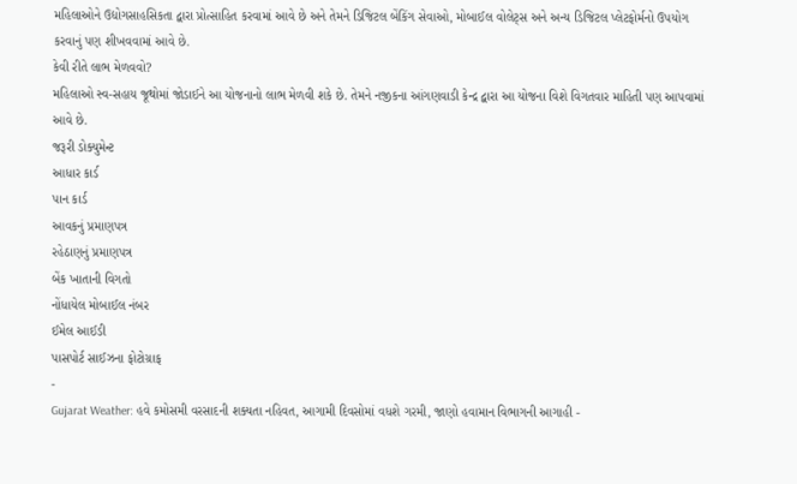મહિલાઓને ઉદ્યોગસાહસિકતા દ્વારા પ્રોત્સાહિત કરવામાં આવે છે અને તેમને ડિજિટલ બેંકિંગ સેવાઓ, મોબાઈલ વોલેટ્સ અને અન્ય ડિજિટલ પ્લેટફોર્મનો ઉપયોગ કરવાનું પણ શીખવવામાં આવે છે.
કેવી રીતે લાભ મેળવવો?
મહિલાઓ સ્વ-સહાય જૂથોમાં જોડાઈને આ યોજનાનો લાભ મેળવી શકે છે. તેમને નજીકના આંગણવાડી કેન્દ્ર દ્વારા આ યોજના વિશે વિગતવાર માહિતી પણ આપવામાં આવે છે.
જરૂરી ડોક્યુમેન્ટ
આધાર કાર્ડ
પાન કાર્ડ
આવકનું પ્રમાણપત્ર
રહેઠાણનું પ્રમાણપત્ર
બેંક ખાતાની વિગતો
નોંધાયેલ મોબાઈલ નંબર
ઈમેલ આઈડી
પાસપોર્ટ સાઈઝના ફોટોગ્રાફ
-
Gujarat Weather: હવે કમોસમી વરસાદની શક્યતા નહિવત, આગામી દિવસોમાં વધશે ગરમી, જાણો હવામાન વિભાગની આગાહી -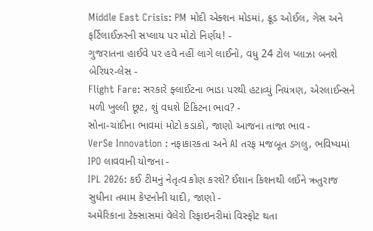Middle East Crisis: PM મોદી એક્શન મોડમાં, ક્રૂડ ઓઈલ, ગેસ અને ફર્ટિલાઈઝરની સપ્લાય પર મોટો નિર્ણય! -
ગુજરાતના હાઈવે પર હવે નહીં લાગે લાઈનો, વધુ 24 ટોલ પ્લાઝા બનશે બેરિયર-લેસ -
Flight Fare: સરકારે ફ્લાઈટના ભાડા પરથી હટાવ્યું નિયંત્રણ, એરલાઈન્સને મળી ખુલ્લી છૂટ, શું વધશે ટિકિટના ભાવ? -
સોના-ચાંદીના ભાવમાં મોટો કડાકો, જાણો આજના તાજા ભાવ -
VerSe Innovation : નફાકારકતા અને AI તરફ મજબૂત ડગલુ, ભવિષ્યમાં IPO લાવવાની યોજના -
IPL 2026: કઈ ટીમનું નેતૃત્વ કોણ કરશે? ઈશાન કિશનથી લઈને ઋતુરાજ સુધીના તમામ કેપ્ટનોની યાદી, જાણો -
અમેરિકાના ટેક્સાસમાં વેલેરો રિફાઇનરીમાં વિસ્ફોટ થતા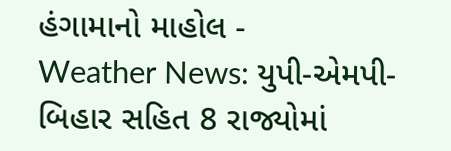હંગામાનો માહોલ -
Weather News: યુપી-એમપી-બિહાર સહિત 8 રાજ્યોમાં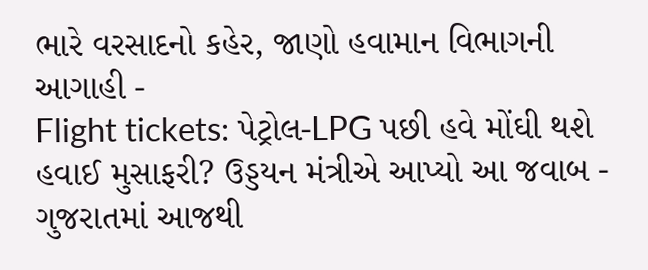ભારે વરસાદનો કહેર, જાણો હવામાન વિભાગની આગાહી -
Flight tickets: પેટ્રોલ-LPG પછી હવે મોંઘી થશે હવાઈ મુસાફરી? ઉડ્ડયન મંત્રીએ આપ્યો આ જવાબ -
ગુજરાતમાં આજથી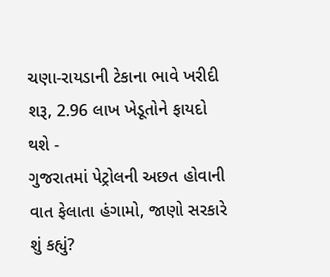ચણા-રાયડાની ટેકાના ભાવે ખરીદી શરૂ, 2.96 લાખ ખેડૂતોને ફાયદો થશે -
ગુજરાતમાં પેટ્રોલની અછત હોવાની વાત ફેલાતા હંગામો, જાણો સરકારે શું કહ્યું?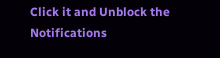Click it and Unblock the Notifications